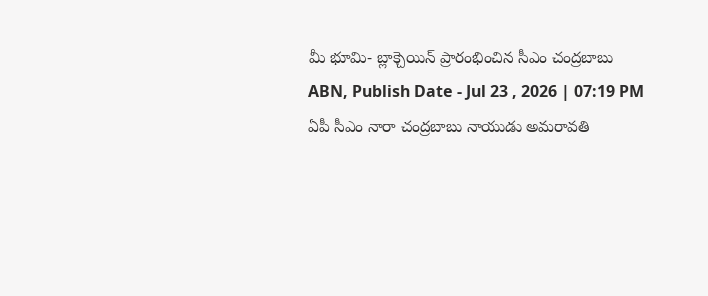మీ భూమి- బ్లాక్చెయిన్ ప్రారంభించిన సీఎం చంద్రబాబు
ABN, Publish Date - Jul 23 , 2026 | 07:19 PM
ఏపీ సీఎం నారా చంద్రబాబు నాయుడు అమరావతి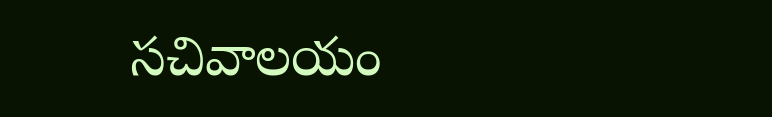సచివాలయం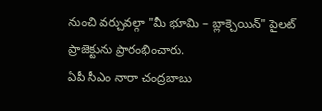నుంచి వర్చువల్గా "మీ భూమి – బ్లాక్చెయిన్" పైలట్ ప్రాజెక్టును ప్రారంభించారు.
ఏపీ సీఎం నారా చంద్రబాబు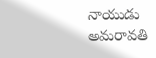నాయుడు అమరావతి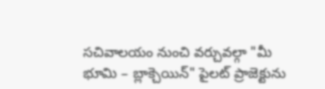సచివాలయం నుంచి వర్చువల్గా "మీ భూమి – బ్లాక్చెయిన్" పైలట్ ప్రాజెక్టును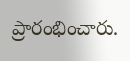ప్రారంభించారు.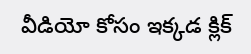వీడియో కోసం ఇక్కడ క్లిక్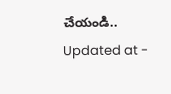చేయండి..
Updated at -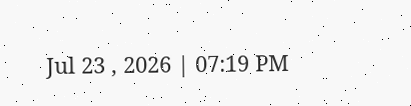Jul 23 , 2026 | 07:19 PM